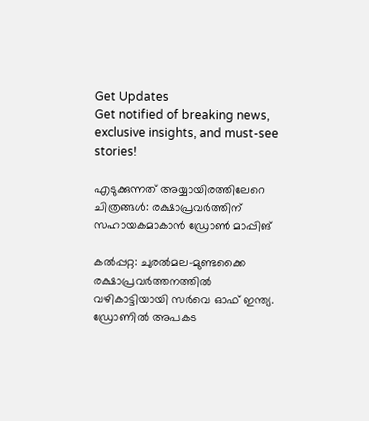Get Updates
Get notified of breaking news, exclusive insights, and must-see stories!

എടുക്കുന്നത് അയ്യായിരത്തിലേറെ ചിത്രങ്ങള്‍: രക്ഷാപ്രവർത്തിന് സഹായകമാകാന്‍ ഡ്രോണ്‍ മാപ്പിങ്

കല്‍പ്പറ്റ: ചുരല്‍മല-മുണ്ടക്കൈ രക്ഷാപ്രവർത്തനത്തില്‍ വഴികാട്ടിയായി സർവെ ഓഫ് ഇന്ത്യ. ഡ്രോണില്‍ അപകട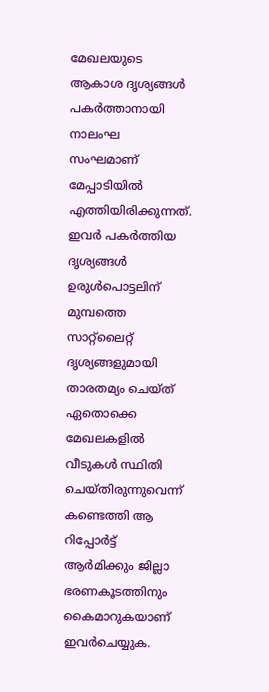മേഖലയുടെ ആകാശ ദൃശ്യങ്ങള്‍ പകർത്താനായി നാലംഘ സംഘമാണ് മേപ്പാടിയില്‍ എത്തിയിരിക്കുന്നത്. ഇവർ പകർത്തിയ ദൃശ്യങ്ങള്‍ ഉരുള്‍പൊട്ടലിന് മുമ്പത്തെ സാറ്റ്ലൈറ്റ് ദൃശ്യങ്ങളുമായി താരതമ്യം ചെയ്ത് ഏതൊക്കെ മേഖലകളില്‍ വീടുകള്‍ സ്ഥിതി ചെയ്തിരുന്നുവെന്ന് കണ്ടെത്തി ആ റിപ്പോർട്ട് ആർമിക്കും ജില്ലാ ഭരണകൂടത്തിനും കൈമാറുകയാണ് ഇവർചെയ്യുക.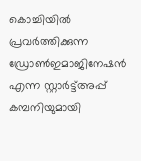കൊച്ചിയില്‍ പ്രവർത്തിക്കുന്ന ഡ്രോണ്‍ഇമാജിനേഷന്‍ എന്ന സ്റ്റാർട്ട്അപ്പ് കമ്പനിയുമായി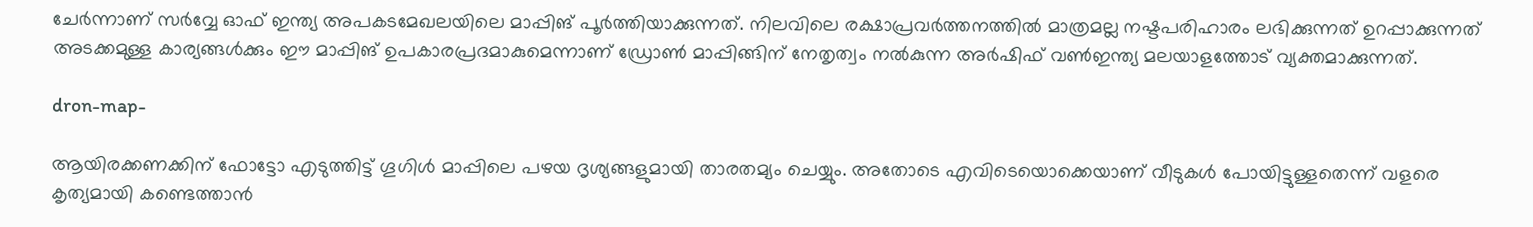ചേർന്നാണ് സർവ്വേ ഓഫ് ഇന്ത്യ അപകടമേഖലയിലെ മാപ്പിങ് പൂർത്തിയാക്കുന്നത്. നിലവിലെ രക്ഷാപ്രവർത്തനത്തില്‍ മാത്രമല്ല നഷ്ടപരിഹാരം ലഭിക്കുന്നത് ഉറപ്പാക്കുന്നത് അടക്കമുള്ള കാര്യങ്ങള്‍ക്കും ഈ മാപ്പിങ് ഉപകാരപ്രദമാകുമെന്നാണ് ഡ്രോണ്‍ മാപ്പിങ്ങിന് നേതൃത്വം നല്‍കുന്ന അർഷിഫ് വണ്‍ഇന്ത്യ മലയാളത്തോട് വ്യക്തമാക്കുന്നത്.

dron-map-

ആയിരക്കണക്കിന് ഫോട്ടോ എടുത്തിട്ട് ഗൂഗിള്‍ മാപ്പിലെ പഴയ ദൃശ്യങ്ങളുമായി താരതമ്യം ചെയ്യും. അതോടെ എവിടെയൊക്കെയാണ് വീടുകള്‍ പോയിട്ടുള്ളതെന്ന് വളരെ കൃത്യമായി കണ്ടെത്താന്‍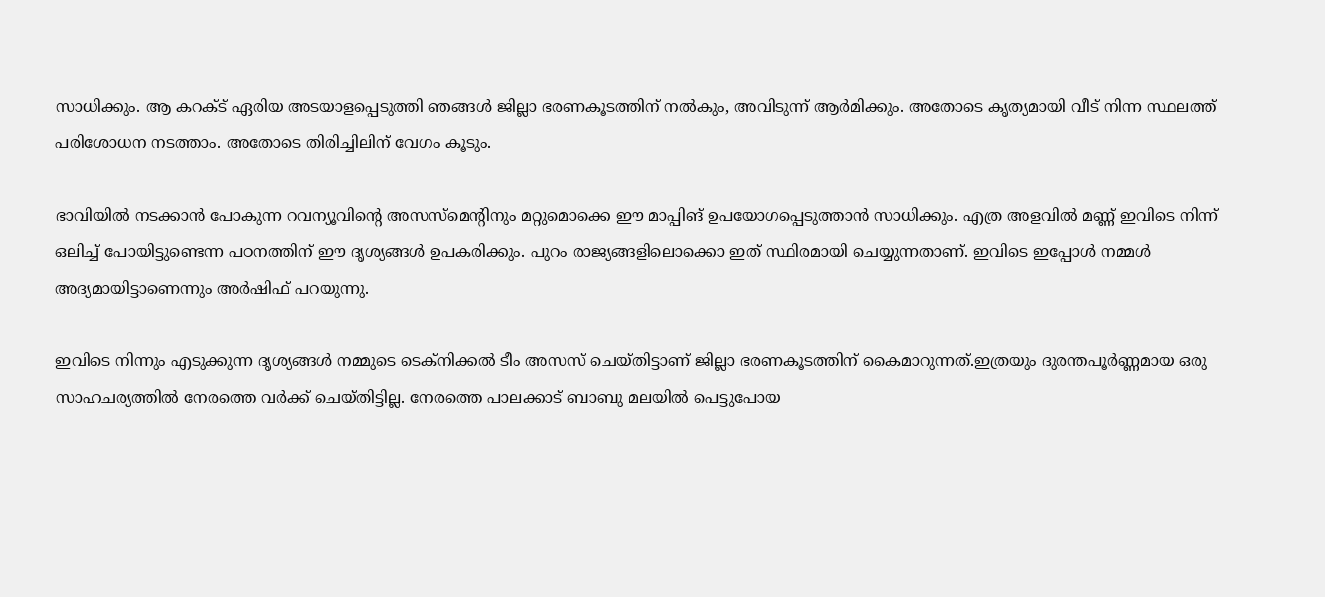സാധിക്കും. ആ കറക്ട് ഏരിയ അടയാളപ്പെടുത്തി ഞങ്ങള്‍ ജില്ലാ ഭരണകൂടത്തിന് നല്‍കും, അവിടുന്ന് ആർമിക്കും. അതോടെ കൃത്യമായി വീട് നിന്ന സ്ഥലത്ത് പരിശോധന നടത്താം. അതോടെ തിരിച്ചിലിന് വേഗം കൂടും.

ഭാവിയില്‍ നടക്കാന്‍ പോകുന്ന റവന്യൂവിന്റെ അസസ്മെന്റിനും മറ്റുമൊക്കെ ഈ മാപ്പിങ് ഉപയോഗപ്പെടുത്താന്‍ സാധിക്കും. എത്ര അളവില്‍ മണ്ണ് ഇവിടെ നിന്ന് ഒലിച്ച് പോയിട്ടുണ്ടെന്ന പഠനത്തിന് ഈ ദൃശ്യങ്ങള്‍ ഉപകരിക്കും. പുറം രാജ്യങ്ങളിലൊക്കൊ ഇത് സ്ഥിരമായി ചെയ്യുന്നതാണ്. ഇവിടെ ഇപ്പോള്‍ നമ്മള്‍ അദ്യമായിട്ടാണെന്നും അർഷിഫ് പറയുന്നു.

ഇവിടെ നിന്നും എടുക്കുന്ന ദൃശ്യങ്ങള്‍ നമ്മുടെ ടെക്നിക്കല്‍ ടീം അസസ് ചെയ്തിട്ടാണ് ജില്ലാ ഭരണകൂടത്തിന് കൈമാറുന്നത്.ഇത്രയും ദുരന്തപൂർണ്ണമായ ഒരു സാഹചര്യത്തില്‍ നേരത്തെ വർക്ക് ചെയ്തിട്ടില്ല. നേരത്തെ പാലക്കാട് ബാബു മലയില്‍ പെട്ടുപോയ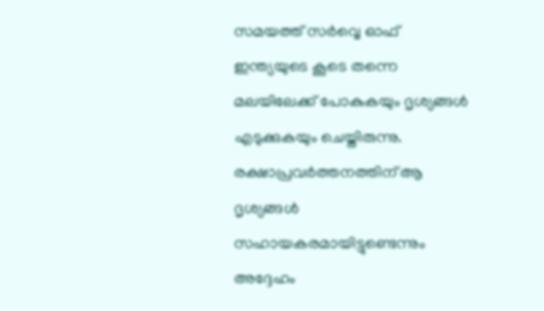സമയത്ത് സർവ്വെ ഓഫ് ഇന്ത്യയുടെ കൂടെ തന്നെ മലയിലേക്ക് പോകുകയും ദൃശ്യങ്ങള്‍ എടുക്കുകയും ചെയ്തിരുന്നു. രക്ഷാപ്രവർത്തനത്തിന് ആ ദൃശ്യങ്ങള്‍ സഹായകരമായിട്ടുണ്ടെന്നും അദ്ദേഹം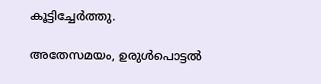കൂട്ടിച്ചേർത്തു.

അതേസമയം, ഉരുള്‍പൊട്ടല്‍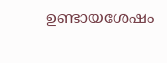ഉണ്ടായശേഷം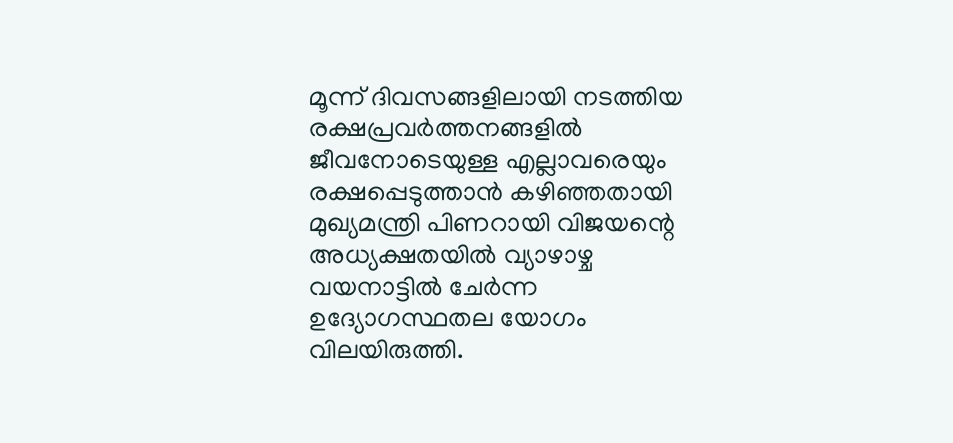മൂന്ന് ദിവസങ്ങളിലായി നടത്തിയ രക്ഷപ്രവര്‍ത്തനങ്ങളില്‍ ജീവനോടെയുള്ള എല്ലാവരെയും രക്ഷപ്പെടുത്താന്‍ കഴിഞ്ഞതായി മുഖ്യമന്ത്രി പിണറായി വിജയന്റെ അധ്യക്ഷതയില്‍ വ്യാഴാഴ്ച വയനാട്ടില്‍ ചേര്‍ന്ന ഉദ്യോഗസ്ഥതല യോഗം വിലയിരുത്തി.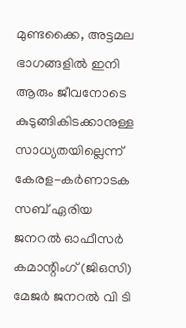മുണ്ടക്കൈ, അട്ടമല ഭാഗങ്ങളില്‍ ഇനി ആരും ജീവനോടെ കുടുങ്ങികിടക്കാനുള്ള സാധ്യതയില്ലെന്ന് കേരള-കര്‍ണാടക സബ് ഏരിയ ജനറല്‍ ഓഫീസര്‍ കമാന്റിംഗ് (ജിഒസി) മേജര്‍ ജനറല്‍ വി ടി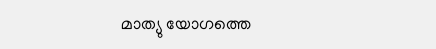മാത്യു യോഗത്തെ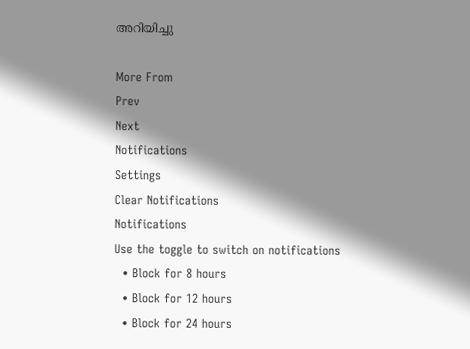അറിയിച്ചു

More From
Prev
Next
Notifications
Settings
Clear Notifications
Notifications
Use the toggle to switch on notifications
  • Block for 8 hours
  • Block for 12 hours
  • Block for 24 hours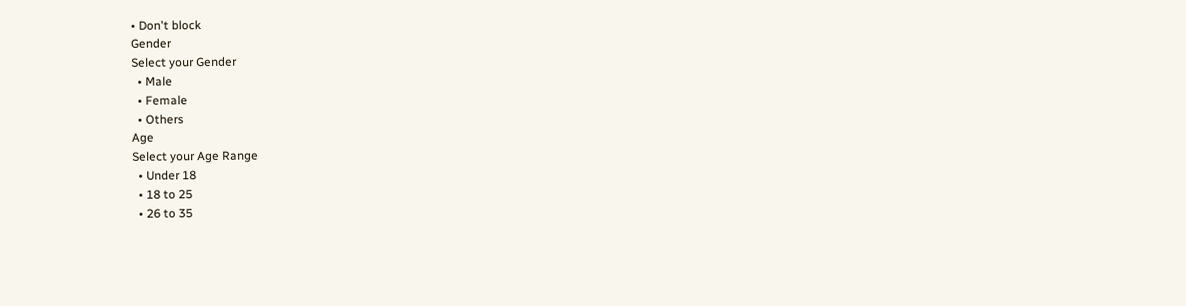• Don't block
Gender
Select your Gender
  • Male
  • Female
  • Others
Age
Select your Age Range
  • Under 18
  • 18 to 25
  • 26 to 35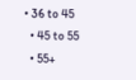• 36 to 45
  • 45 to 55
  • 55+